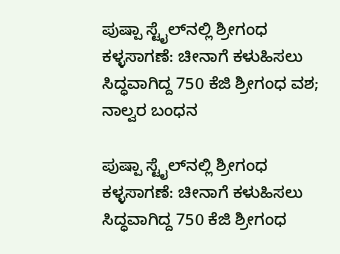ಪುಷ್ಪಾ ಸ್ಟೈಲ್‌ನಲ್ಲಿ ಶ್ರೀಗಂಧ ಕಳ್ಳಸಾಗಣೆ: ಚೀನಾಗೆ ಕಳುಹಿಸಲು ಸಿದ್ಧವಾಗಿದ್ದ 750 ಕೆಜಿ ಶ್ರೀಗಂಧ ವಶ; ನಾಲ್ವರ ಬಂಧನ

ಪುಷ್ಪಾ ಸ್ಟೈಲ್‌ನಲ್ಲಿ ಶ್ರೀಗಂಧ ಕಳ್ಳಸಾಗಣೆ: ಚೀನಾಗೆ ಕಳುಹಿಸಲು ಸಿದ್ಧವಾಗಿದ್ದ 750 ಕೆಜಿ ಶ್ರೀಗಂಧ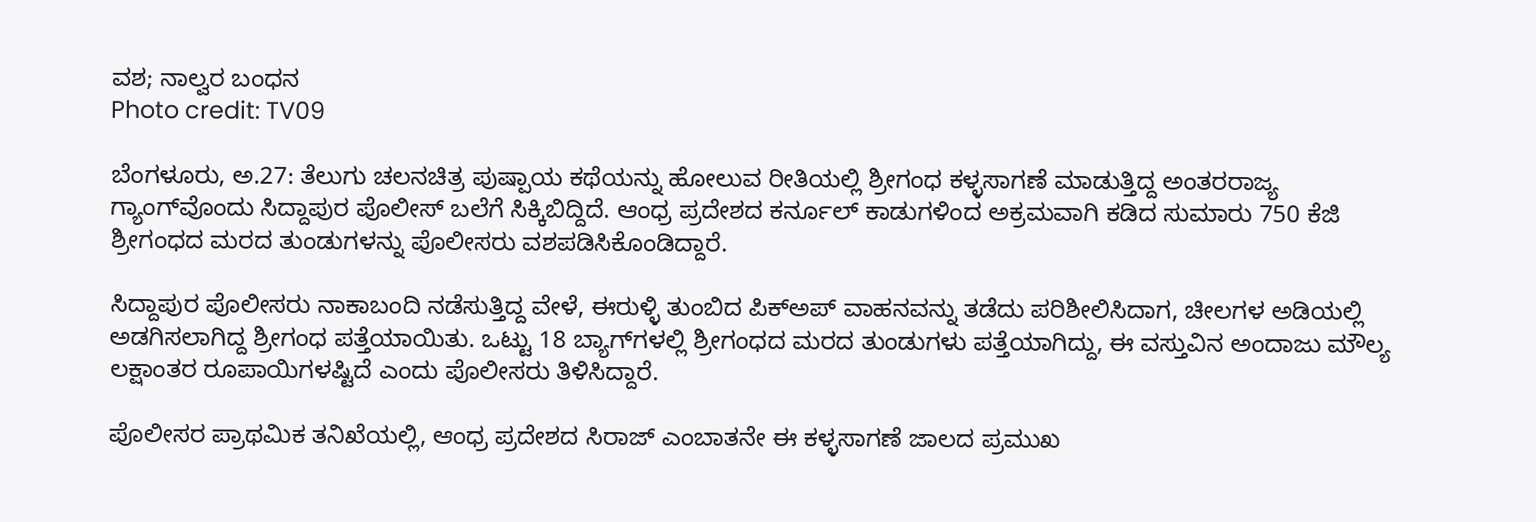ವಶ; ನಾಲ್ವರ ಬಂಧನ
Photo credit: TV09

ಬೆಂಗಳೂರು, ಅ.27: ತೆಲುಗು ಚಲನಚಿತ್ರ ಪುಷ್ಪಾಯ ಕಥೆಯನ್ನು ಹೋಲುವ ರೀತಿಯಲ್ಲಿ ಶ್ರೀಗಂಧ ಕಳ್ಳಸಾಗಣೆ ಮಾಡುತ್ತಿದ್ದ ಅಂತರರಾಜ್ಯ ಗ್ಯಾಂಗ್‌ವೊಂದು ಸಿದ್ದಾಪುರ ಪೊಲೀಸ್ ಬಲೆಗೆ ಸಿಕ್ಕಿಬಿದ್ದಿದೆ. ಆಂಧ್ರ ಪ್ರದೇಶದ ಕರ್ನೂಲ್ ಕಾಡುಗಳಿಂದ ಅಕ್ರಮವಾಗಿ ಕಡಿದ ಸುಮಾರು 750 ಕೆಜಿ ಶ್ರೀಗಂಧದ ಮರದ ತುಂಡುಗಳನ್ನು ಪೊಲೀಸರು ವಶಪಡಿಸಿಕೊಂಡಿದ್ದಾರೆ.

ಸಿದ್ದಾಪುರ ಪೊಲೀಸರು ನಾಕಾಬಂದಿ ನಡೆಸುತ್ತಿದ್ದ ವೇಳೆ, ಈರುಳ್ಳಿ ತುಂಬಿದ ಪಿಕ್‌ಅಪ್ ವಾಹನವನ್ನು ತಡೆದು ಪರಿಶೀಲಿಸಿದಾಗ, ಚೀಲಗಳ ಅಡಿಯಲ್ಲಿ ಅಡಗಿಸಲಾಗಿದ್ದ ಶ್ರೀಗಂಧ ಪತ್ತೆಯಾಯಿತು. ಒಟ್ಟು 18 ಬ್ಯಾಗ್‌ಗಳಲ್ಲಿ ಶ್ರೀಗಂಧದ ಮರದ ತುಂಡುಗಳು ಪತ್ತೆಯಾಗಿದ್ದು, ಈ ವಸ್ತುವಿನ ಅಂದಾಜು ಮೌಲ್ಯ ಲಕ್ಷಾಂತರ ರೂಪಾಯಿಗಳಷ್ಟಿದೆ ಎಂದು ಪೊಲೀಸರು ತಿಳಿಸಿದ್ದಾರೆ.

ಪೊಲೀಸರ ಪ್ರಾಥಮಿಕ ತನಿಖೆಯಲ್ಲಿ, ಆಂಧ್ರ ಪ್ರದೇಶದ ಸಿರಾಜ್ ಎಂಬಾತನೇ ಈ ಕಳ್ಳಸಾಗಣೆ ಜಾಲದ ಪ್ರಮುಖ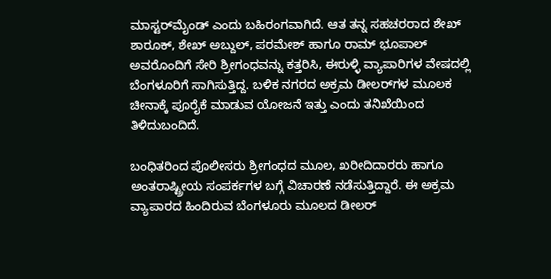ಮಾಸ್ಟರ್‌ಮೈಂಡ್ ಎಂದು ಬಹಿರಂಗವಾಗಿದೆ. ಆತ ತನ್ನ ಸಹಚರರಾದ ಶೇಖ್ ಶಾರೂಕ್, ಶೇಖ್ ಅಬ್ದುಲ್, ಪರಮೇಶ್ ಹಾಗೂ ರಾಮ್ ಭೂಪಾಲ್ ಅವರೊಂದಿಗೆ ಸೇರಿ ಶ್ರೀಗಂಧವನ್ನು ಕತ್ತರಿಸಿ, ಈರುಳ್ಳಿ ವ್ಯಾಪಾರಿಗಳ ವೇಷದಲ್ಲಿ ಬೆಂಗಳೂರಿಗೆ ಸಾಗಿಸುತ್ತಿದ್ದ. ಬಳಿಕ ನಗರದ ಅಕ್ರಮ ಡೀಲರ್‌ಗಳ ಮೂಲಕ ಚೀನಾಕ್ಕೆ ಪೂರೈಕೆ ಮಾಡುವ ಯೋಜನೆ ಇತ್ತು ಎಂದು ತನಿಖೆಯಿಂದ ತಿಳಿದುಬಂದಿದೆ.

ಬಂಧಿತರಿಂದ ಪೊಲೀಸರು ಶ್ರೀಗಂಧದ ಮೂಲ, ಖರೀದಿದಾರರು ಹಾಗೂ ಅಂತರಾಷ್ಟ್ರೀಯ ಸಂಪರ್ಕಗಳ ಬಗ್ಗೆ ವಿಚಾರಣೆ ನಡೆಸುತ್ತಿದ್ದಾರೆ. ಈ ಅಕ್ರಮ ವ್ಯಾಪಾರದ ಹಿಂದಿರುವ ಬೆಂಗಳೂರು ಮೂಲದ ಡೀಲರ್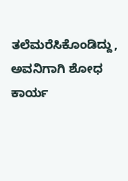ತಲೆಮರೆಸಿಕೊಂಡಿದ್ದು, ಅವನಿಗಾಗಿ ಶೋಧ ಕಾರ್ಯ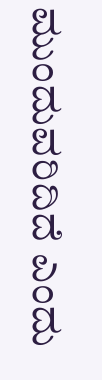ಮುಂದುವರಿದಿದೆ ಎಂದು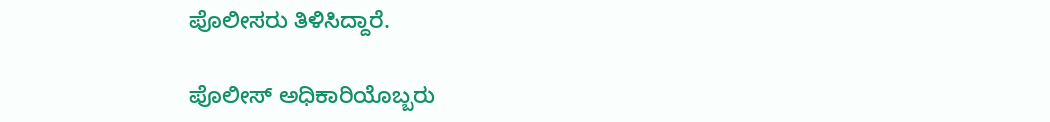ಪೊಲೀಸರು ತಿಳಿಸಿದ್ದಾರೆ.

ಪೊಲೀಸ್ ಅಧಿಕಾರಿಯೊಬ್ಬರು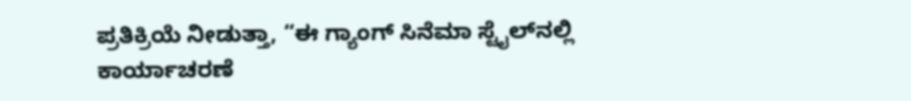ಪ್ರತಿಕ್ರಿಯೆ ನೀಡುತ್ತಾ, “ಈ ಗ್ಯಾಂಗ್ ಸಿನೆಮಾ ಸ್ಟೈಲ್‌ನಲ್ಲಿ ಕಾರ್ಯಾಚರಣೆ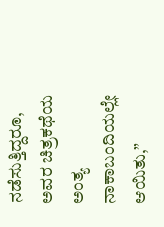ನಡೆಸುತ್ತಿದ್ದರೂ, ಅವರ ಚಿತ್ರಕಥೆಯ ಅಂತ್ಯ ನಾಕಾಬಂದಿಯಲ್ಲೇ ಆಯಿತು,”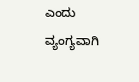ಎಂದು ವ್ಯಂಗ್ಯವಾಗಿ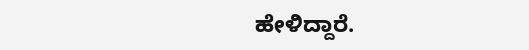ಹೇಳಿದ್ದಾರೆ.